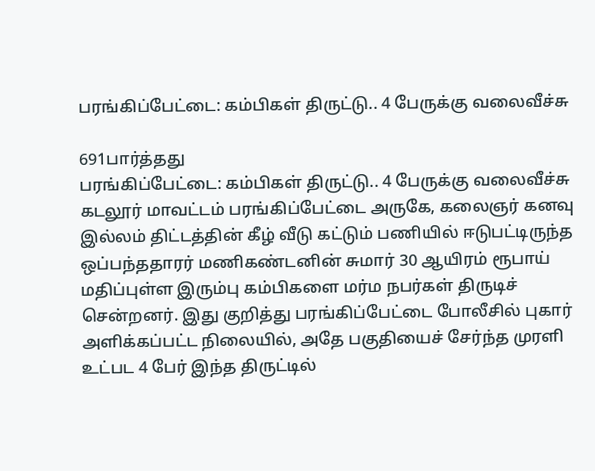பரங்கிப்பேட்டை: கம்பிகள் திருட்டு.. 4 பேருக்கு வலைவீச்சு

691பார்த்தது
பரங்கிப்பேட்டை: கம்பிகள் திருட்டு.. 4 பேருக்கு வலைவீச்சு
கடலூர் மாவட்டம் பரங்கிப்பேட்டை அருகே, கலைஞர் கனவு இல்லம் திட்டத்தின் கீழ் வீடு கட்டும் பணியில் ஈடுபட்டிருந்த ஒப்பந்ததாரர் மணிகண்டனின் சுமார் 30 ஆயிரம் ரூபாய் மதிப்புள்ள இரும்பு கம்பிகளை மர்ம நபர்கள் திருடிச் சென்றனர். இது குறித்து பரங்கிப்பேட்டை போலீசில் புகார் அளிக்கப்பட்ட நிலையில், அதே பகுதியைச் சேர்ந்த முரளி உட்பட 4 பேர் இந்த திருட்டில்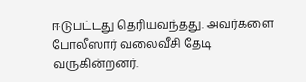ஈடுபட்டது தெரியவந்தது. அவர்களை போலீஸார் வலைவீசி தேடி வருகின்றனர்.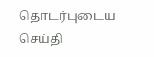தொடர்புடைய செய்தி